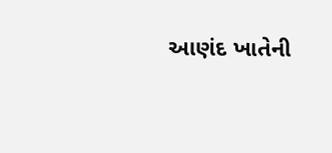આણંદ ખાતેની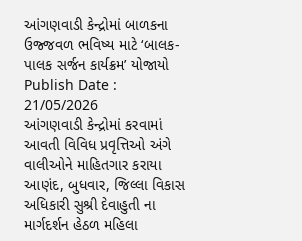આંગણવાડી કેન્દ્રોમાં બાળકના ઉજ્જવળ ભવિષ્ય માટે ‘બાલક-પાલક સર્જન કાર્યક્રમ’ યોજાયો
Publish Date : 21/05/2026
આંગણવાડી કેન્દ્રોમાં કરવામાં આવતી વિવિધ પ્રવૃત્તિઓ અંગે વાલીઓને માહિતગાર કરાયા
આણંદ, બુધવાર, જિલ્લા વિકાસ અધિકારી સુશ્રી દેવાહુતી ના માર્ગદર્શન હેઠળ મહિલા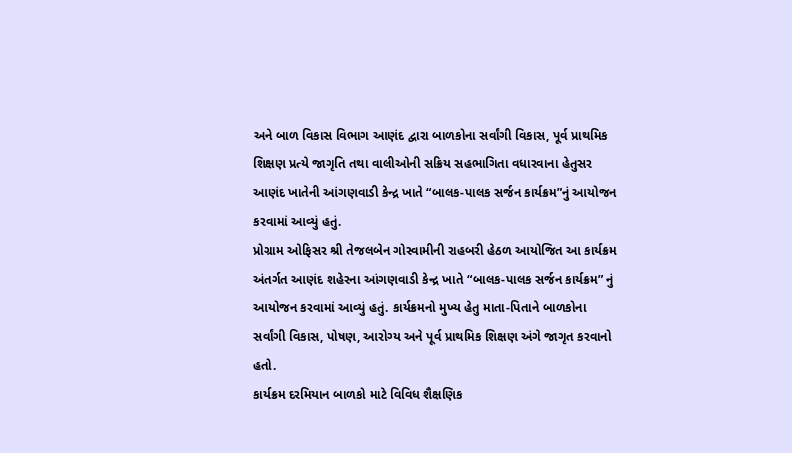અને બાળ વિકાસ વિભાગ આણંદ દ્વારા બાળકોના સર્વાંગી વિકાસ, પૂર્વ પ્રાથમિક શિક્ષણ પ્રત્યે જાગૃતિ તથા વાલીઓની સક્રિય સહભાગિતા વધારવાના હેતુસર આણંદ ખાતેની આંગણવાડી કેન્દ્ર ખાતે “બાલક-પાલક સર્જન કાર્યક્રમ”નું આયોજન કરવામાં આવ્યું હતું.
પ્રોગ્રામ ઓફિસર શ્રી તેજલબેન ગોસ્વામીની રાહબરી હેઠળ આયોજિત આ કાર્યક્રમ અંતર્ગત આણંદ શહેરના આંગણવાડી કેન્દ્ર ખાતે “બાલક-પાલક સર્જન કાર્યક્રમ” નું આયોજન કરવામાં આવ્યું હતું. કાર્યક્રમનો મુખ્ય હેતુ માતા-પિતાને બાળકોના સર્વાંગી વિકાસ, પોષણ, આરોગ્ય અને પૂર્વ પ્રાથમિક શિક્ષણ અંગે જાગૃત કરવાનો હતો.
કાર્યક્રમ દરમિયાન બાળકો માટે વિવિધ શૈક્ષણિક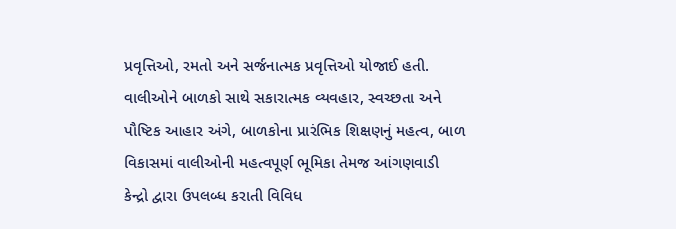પ્રવૃત્તિઓ, રમતો અને સર્જનાત્મક પ્રવૃત્તિઓ યોજાઈ હતી. વાલીઓને બાળકો સાથે સકારાત્મક વ્યવહાર, સ્વચ્છતા અને પૌષ્ટિક આહાર અંગે, બાળકોના પ્રારંભિક શિક્ષણનું મહત્વ, બાળ વિકાસમાં વાલીઓની મહત્વપૂર્ણ ભૂમિકા તેમજ આંગણવાડી કેન્દ્રો દ્વારા ઉપલબ્ધ કરાતી વિવિધ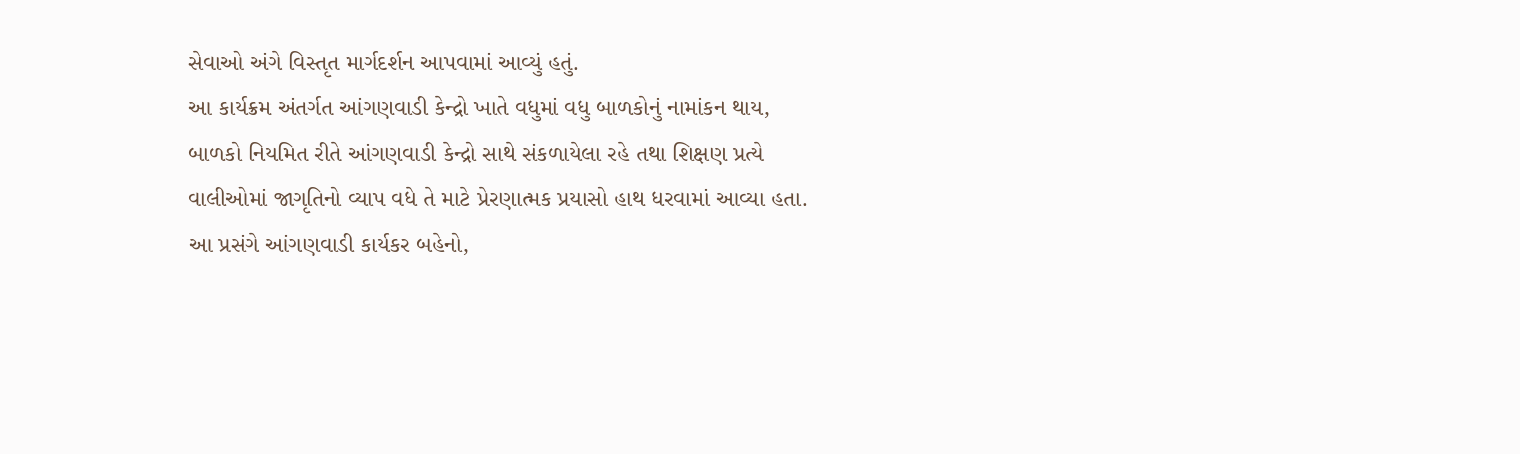સેવાઓ અંગે વિસ્તૃત માર્ગદર્શન આપવામાં આવ્યું હતું.
આ કાર્યક્રમ અંતર્ગત આંગણવાડી કેન્દ્રો ખાતે વધુમાં વધુ બાળકોનું નામાંકન થાય, બાળકો નિયમિત રીતે આંગણવાડી કેન્દ્રો સાથે સંકળાયેલા રહે તથા શિક્ષણ પ્રત્યે વાલીઓમાં જાગૃતિનો વ્યાપ વધે તે માટે પ્રેરણાત્મક પ્રયાસો હાથ ધરવામાં આવ્યા હતા.
આ પ્રસંગે આંગણવાડી કાર્યકર બહેનો,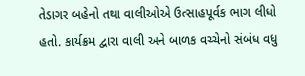તેડાગર બહેનો તથા વાલીઓએ ઉત્સાહપૂર્વક ભાગ લીધો હતો. કાર્યક્રમ દ્વારા વાલી અને બાળક વચ્ચેનો સંબંધ વધુ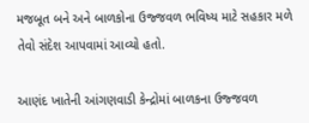મજબૂત બને અને બાળકોના ઉજ્જવળ ભવિષ્ય માટે સહકાર મળે તેવો સંદેશ આપવામાં આવ્યો હતો.

આણંદ ખાતેની આંગણવાડી કેન્દ્રોમાં બાળકના ઉજ્જવળ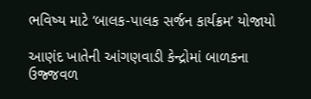ભવિષ્ય માટે ‘બાલક-પાલક સર્જન કાર્યક્રમ’ યોજાયો

આણંદ ખાતેની આંગણવાડી કેન્દ્રોમાં બાળકના ઉજ્જવળ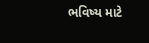ભવિષ્ય માટે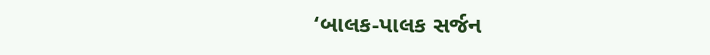‘બાલક-પાલક સર્જન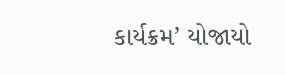કાર્યક્રમ’ યોજાયો